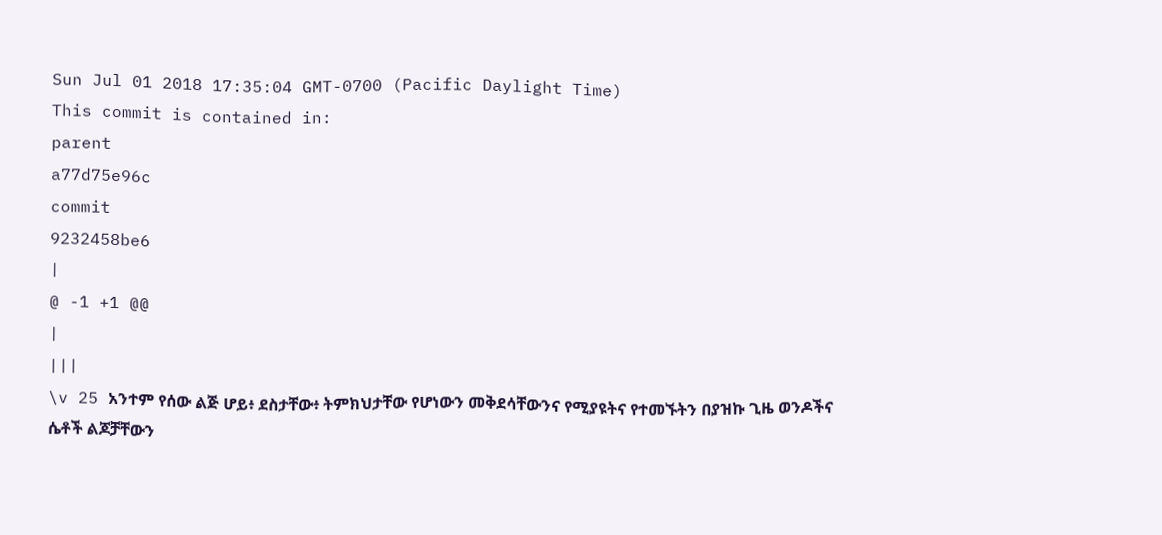Sun Jul 01 2018 17:35:04 GMT-0700 (Pacific Daylight Time)
This commit is contained in:
parent
a77d75e96c
commit
9232458be6
|
@ -1 +1 @@
|
|||
\v 25 አንተም የሰው ልጅ ሆይ፥ ደስታቸው፥ ትምክህታቸው የሆነውን መቅደሳቸውንና የሚያዩትና የተመኙትን በያዝኩ ጊዜ ወንዶችና ሴቶች ልጆቻቸውን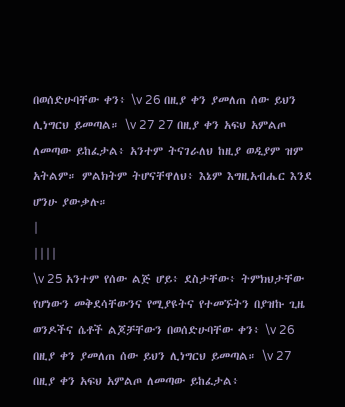በወሰድሁባቸው ቀን፥ \v 26 በዚያ ቀን ያመለጠ ሰው ይህን ሊነግርህ ይመጣል። \v 27 27 በዚያ ቀን አፍህ አምልጦ ለመጣው ይከፈታል፥ አንተም ትናገራለህ ከዚያ ወዲያም ዝም አትልም። ምልክትም ትሆናቸዋለህ፥ እኔም እግዚአብሔር እንደ ሆንሁ ያውቃሉ።
|
||||
\v 25 አንተም የሰው ልጅ ሆይ፥ ደስታቸው፥ ትምክህታቸው የሆነውን መቅደሳቸውንና የሚያዩትና የተመኙትን በያዝኩ ጊዜ ወንዶችና ሴቶች ልጆቻቸውን በወሰድሁባቸው ቀን፥ \v 26 በዚያ ቀን ያመለጠ ሰው ይህን ሊነግርህ ይመጣል። \v 27 በዚያ ቀን አፍህ አምልጦ ለመጣው ይከፈታል፥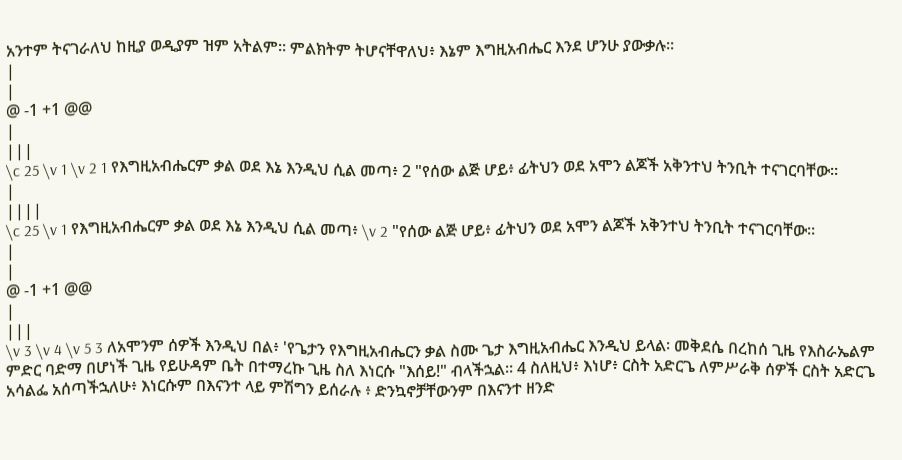አንተም ትናገራለህ ከዚያ ወዲያም ዝም አትልም። ምልክትም ትሆናቸዋለህ፥ እኔም እግዚአብሔር እንደ ሆንሁ ያውቃሉ።
|
|
@ -1 +1 @@
|
|||
\c 25 \v 1 \v 2 1 የእግዚአብሔርም ቃል ወደ እኔ እንዲህ ሲል መጣ፥ 2 "የሰው ልጅ ሆይ፥ ፊትህን ወደ አሞን ልጆች አቅንተህ ትንቢት ተናገርባቸው።
|
||||
\c 25 \v 1 የእግዚአብሔርም ቃል ወደ እኔ እንዲህ ሲል መጣ፥ \v 2 "የሰው ልጅ ሆይ፥ ፊትህን ወደ አሞን ልጆች አቅንተህ ትንቢት ተናገርባቸው።
|
|
@ -1 +1 @@
|
|||
\v 3 \v 4 \v 5 3 ለአሞንም ሰዎች እንዲህ በል፥ 'የጌታን የእግዚአብሔርን ቃል ስሙ ጌታ እግዚአብሔር እንዲህ ይላል፡ መቅደሴ በረከሰ ጊዜ የእስራኤልም ምድር ባድማ በሆነች ጊዜ የይሁዳም ቤት በተማረኩ ጊዜ ስለ እነርሱ "እሰይ!" ብላችኋል። 4 ስለዚህ፥ እነሆ፥ ርስት አድርጌ ለምሥራቅ ሰዎች ርስት አድርጌ አሳልፌ አሰጣችኋለሁ፥ እነርሱም በእናንተ ላይ ምሽግን ይሰራሉ ፥ ድንኳኖቻቸውንም በእናንተ ዘንድ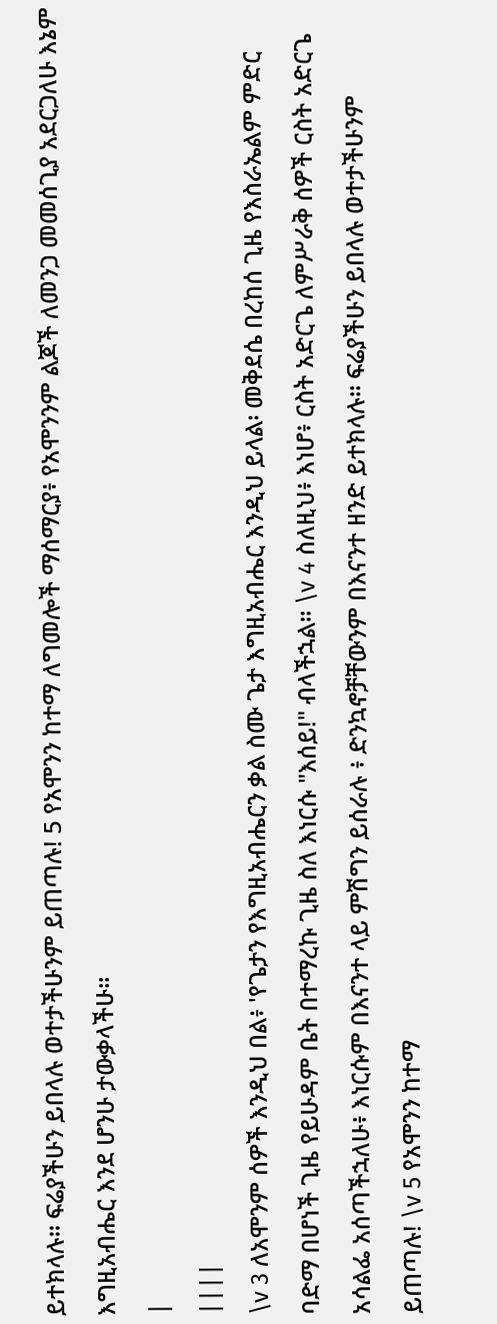ይተክላሉ። ፍሬያችሁን ይበላሉ ወተታችሁንም ይጠጣሉ! 5 የአሞንን ከተማ ለግመሎች ማሰማርያ፥ የአሞንንም ልጆች ለመንጋ መመሰጊያ አደርጋለሁ እኔም እግዚአብሔር እንደ ሆንሁ ታውቃላችሁ።
|
||||
\v 3 ለአሞንም ሰዎች እንዲህ በል፥ 'የጌታን የእግዚአብሔርን ቃል ስሙ ጌታ እግዚአብሔር እንዲህ ይላል፡ መቅደሴ በረከሰ ጊዜ የእስራኤልም ምድር ባድማ በሆነች ጊዜ የይሁዳም ቤት በተማረኩ ጊዜ ስለ እነርሱ "እሰይ!" ብላችኋል። \v 4 ስለዚህ፥ እነሆ፥ ርስት አድርጌ ለምሥራቅ ሰዎች ርስት አድርጌ አሳልፌ አሰጣችኋለሁ፥ እነርሱም በእናንተ ላይ ምሽግን ይሰራሉ ፥ ድንኳኖቻቸውንም በእናንተ ዘንድ ይተክላሉ። ፍሬያችሁን ይበላሉ ወተታችሁንም ይጠጣሉ! \v 5 የአሞንን ከተማ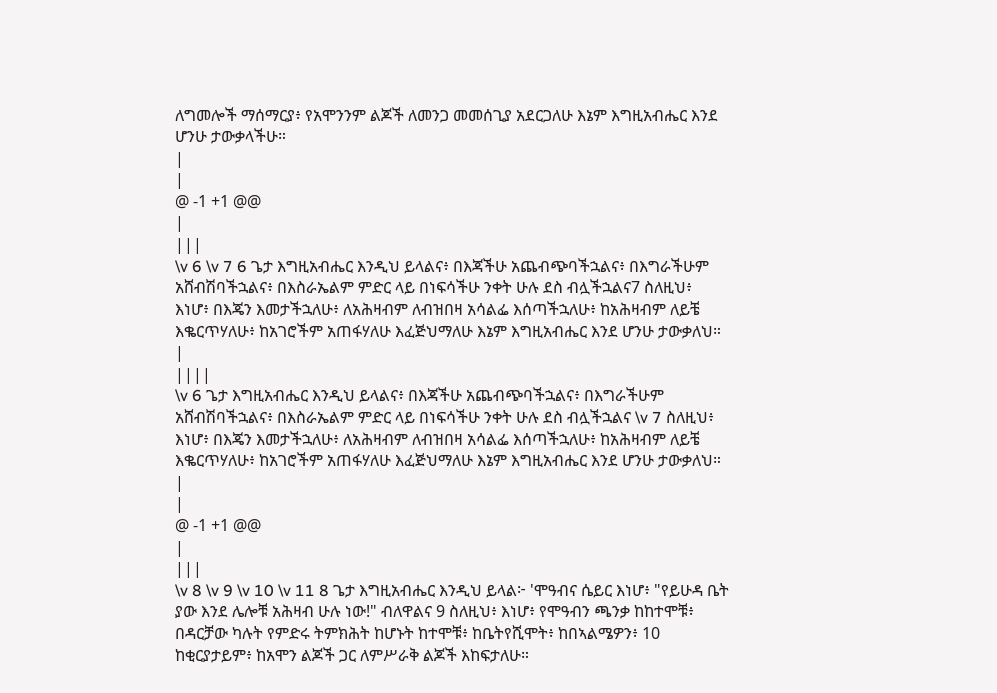ለግመሎች ማሰማርያ፥ የአሞንንም ልጆች ለመንጋ መመሰጊያ አደርጋለሁ እኔም እግዚአብሔር እንደ ሆንሁ ታውቃላችሁ።
|
|
@ -1 +1 @@
|
|||
\v 6 \v 7 6 ጌታ እግዚአብሔር እንዲህ ይላልና፥ በእጃችሁ አጨብጭባችኋልና፥ በእግራችሁም አሸብሽባችኋልና፥ በእስራኤልም ምድር ላይ በነፍሳችሁ ንቀት ሁሉ ደስ ብሏችኋልና7 ስለዚህ፥ እነሆ፥ በእጄን እመታችኋለሁ፥ ለአሕዛብም ለብዝበዛ አሳልፌ እሰጣችኋለሁ፥ ከአሕዛብም ለይቼ እቈርጥሃለሁ፥ ከአገሮችም አጠፋሃለሁ እፈጅህማለሁ እኔም እግዚአብሔር እንደ ሆንሁ ታውቃለህ።
|
||||
\v 6 ጌታ እግዚአብሔር እንዲህ ይላልና፥ በእጃችሁ አጨብጭባችኋልና፥ በእግራችሁም አሸብሽባችኋልና፥ በእስራኤልም ምድር ላይ በነፍሳችሁ ንቀት ሁሉ ደስ ብሏችኋልና \v 7 ስለዚህ፥ እነሆ፥ በእጄን እመታችኋለሁ፥ ለአሕዛብም ለብዝበዛ አሳልፌ እሰጣችኋለሁ፥ ከአሕዛብም ለይቼ እቈርጥሃለሁ፥ ከአገሮችም አጠፋሃለሁ እፈጅህማለሁ እኔም እግዚአብሔር እንደ ሆንሁ ታውቃለህ።
|
|
@ -1 +1 @@
|
|||
\v 8 \v 9 \v 10 \v 11 8 ጌታ እግዚአብሔር እንዲህ ይላል፦ 'ሞዓብና ሴይር እነሆ፥ "የይሁዳ ቤት ያው እንደ ሌሎቹ አሕዛብ ሁሉ ነው!" ብለዋልና 9 ስለዚህ፥ እነሆ፥ የሞዓብን ጫንቃ ከከተሞቹ፥ በዳርቻው ካሉት የምድሩ ትምክሕት ከሆኑት ከተሞቹ፥ ከቤትየሺሞት፥ ከበኣልሜዎን፥ 10 ከቂርያታይም፥ ከአሞን ልጆች ጋር ለምሥራቅ ልጆች እከፍታለሁ።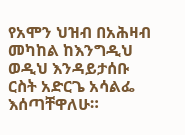የአሞን ህዝብ በአሕዛብ መካከል ከእንግዲህ ወዲህ እንዳይታሰቡ ርስት አድርጌ አሳልፌ እሰጣቸዋለሁ።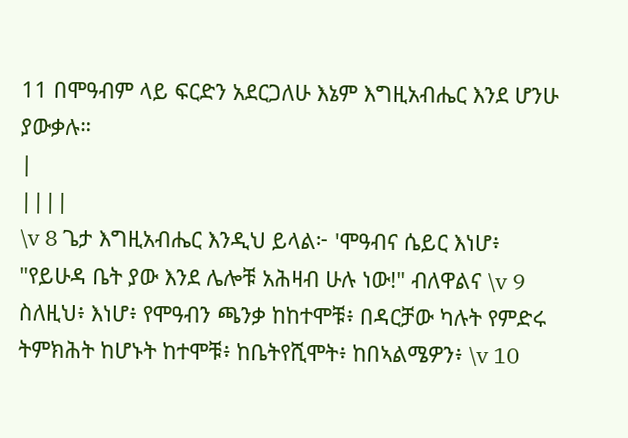11 በሞዓብም ላይ ፍርድን አደርጋለሁ እኔም እግዚአብሔር እንደ ሆንሁ ያውቃሉ።
|
||||
\v 8 ጌታ እግዚአብሔር እንዲህ ይላል፦ 'ሞዓብና ሴይር እነሆ፥ "የይሁዳ ቤት ያው እንደ ሌሎቹ አሕዛብ ሁሉ ነው!" ብለዋልና \v 9 ስለዚህ፥ እነሆ፥ የሞዓብን ጫንቃ ከከተሞቹ፥ በዳርቻው ካሉት የምድሩ ትምክሕት ከሆኑት ከተሞቹ፥ ከቤትየሺሞት፥ ከበኣልሜዎን፥ \v 10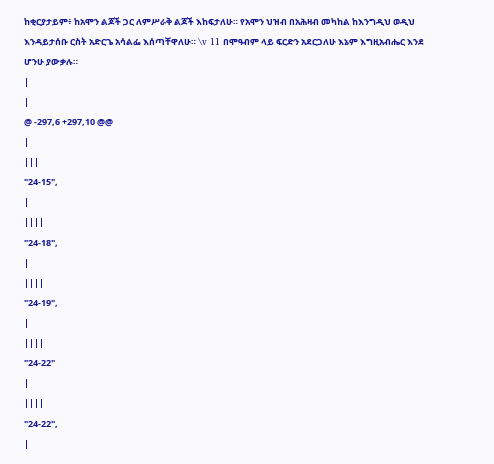ከቂርያታይም፥ ከአሞን ልጆች ጋር ለምሥራቅ ልጆች እከፍታለሁ። የአሞን ህዝብ በአሕዛብ መካከል ከእንግዲህ ወዲህ እንዳይታሰቡ ርስት አድርጌ አሳልፌ እሰጣቸዋለሁ። \v 11 በሞዓብም ላይ ፍርድን አደርጋለሁ እኔም እግዚአብሔር እንደ ሆንሁ ያውቃሉ።
|
|
@ -297,6 +297,10 @@
|
|||
"24-15",
|
||||
"24-18",
|
||||
"24-19",
|
||||
"24-22"
|
||||
"24-22",
|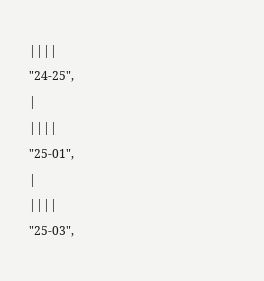||||
"24-25",
|
||||
"25-01",
|
||||
"25-03",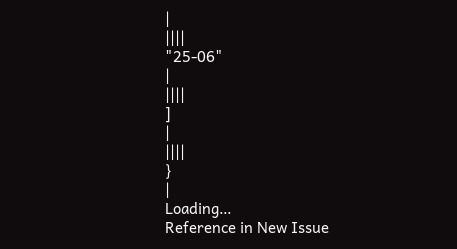|
||||
"25-06"
|
||||
]
|
||||
}
|
Loading…
Reference in New Issue